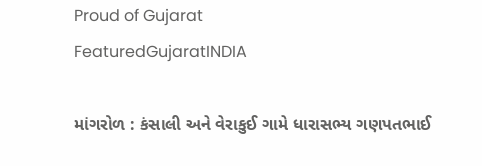Proud of Gujarat
FeaturedGujaratINDIA

માંગરોળ : કંસાલી અને વેરાકુઈ ગામે ધારાસભ્ય ગણપતભાઈ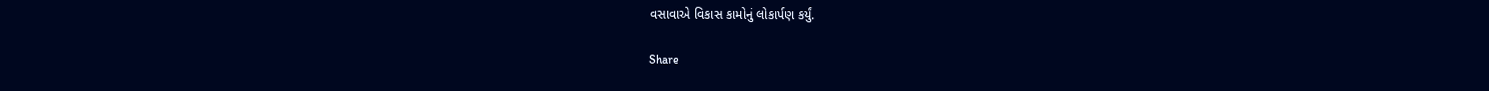વસાવાએ વિકાસ કામોનું લોકાર્પણ કર્યું.

Share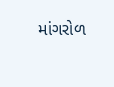માંગરોળ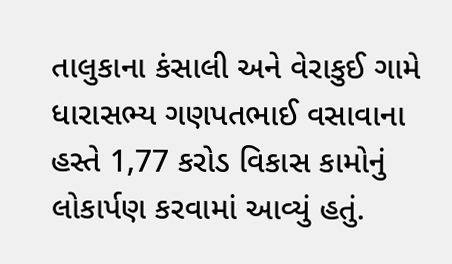તાલુકાના કંસાલી અને વેરાકુઈ ગામે ધારાસભ્ય ગણપતભાઈ વસાવાના હસ્તે 1,77 કરોડ વિકાસ કામોનું લોકાર્પણ કરવામાં આવ્યું હતું.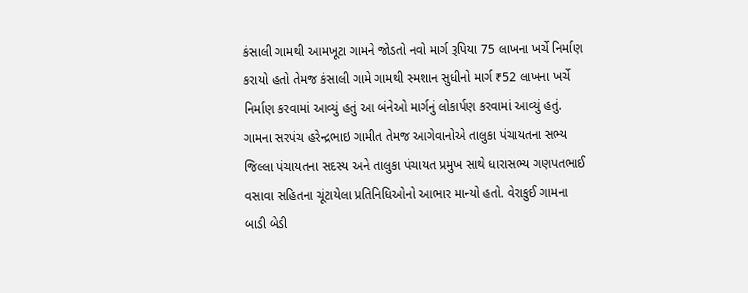કંસાલી ગામથી આમખૂટા ગામને જોડતો નવો માર્ગ રૂપિયા 75 લાખના ખર્ચે નિર્માણ કરાયો હતો તેમજ કંસાલી ગામે ગામથી સ્મશાન સુધીનો માર્ગ ₹52 લાખના ખર્ચે નિર્માણ કરવામાં આવ્યું હતું આ બંનેઓ માર્ગનું લોકાર્પણ કરવામાં આવ્યું હતું. ગામના સરપંચ હરેન્દ્રભાઇ ગામીત તેમજ આગેવાનોએ તાલુકા પંચાયતના સભ્ય જિલ્લા પંચાયતના સદસ્ય અને તાલુકા પંચાયત પ્રમુખ સાથે ધારાસભ્ય ગણપતભાઈ વસાવા સહિતના ચૂંટાયેલા પ્રતિનિધિઓનો આભાર માન્યો હતો. વેરાકુઈ ગામના બાડી બેડી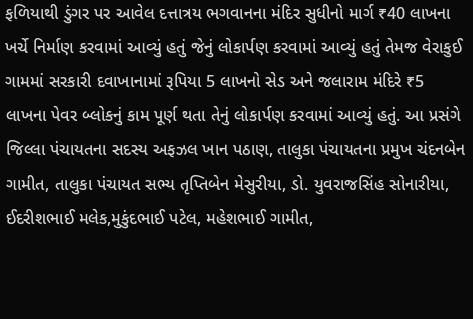ફળિયાથી ડુંગર પર આવેલ દત્તાત્રય ભગવાનના મંદિર સુધીનો માર્ગ ₹40 લાખના ખર્ચે નિર્માણ કરવામાં આવ્યું હતું જેનું લોકાર્પણ કરવામાં આવ્યું હતું તેમજ વેરાકુઈ ગામમાં સરકારી દવાખાનામાં રૂપિયા 5 લાખનો સેડ અને જલારામ મંદિરે ₹5 લાખના પેવર બ્લોકનું કામ પૂર્ણ થતા તેનું લોકાર્પણ કરવામાં આવ્યું હતું. આ પ્રસંગે જિલ્લા પંચાયતના સદસ્ય અફઝલ ખાન પઠાણ, તાલુકા પંચાયતના પ્રમુખ ચંદનબેન ગામીત, તાલુકા પંચાયત સભ્ય તૃપ્તિબેન મેસુરીયા, ડો. યુવરાજસિંહ સોનારીયા, ઈદરીશભાઈ મલેક,મુકુંદભાઈ પટેલ, મહેશભાઈ ગામીત,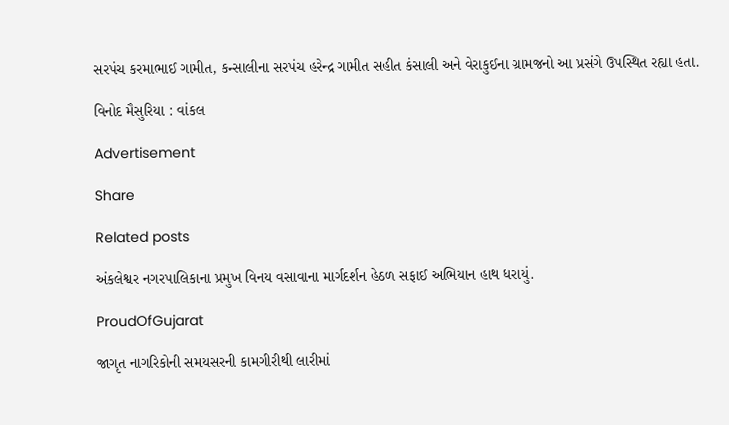સરપંચ કરમાભાઈ ગામીત, કન્સાલીના સરપંચ હરેન્દ્ર ગામીત સહીત કંસાલી અને વેરાકુઈના ગ્રામજનો આ પ્રસંગે ઉપસ્થિત રહ્યા હતા.

વિનોદ મૈસુરિયા : વાંકલ

Advertisement

Share

Related posts

અંકલેશ્વર નગરપાલિકાના પ્રમુખ વિનય વસાવાના માર્ગદર્શન હેઠળ સફાઈ અભિયાન હાથ ધરાયું.

ProudOfGujarat

જાગૃત નાગરિકોની સમયસરની કામગીરીથી લારીમાં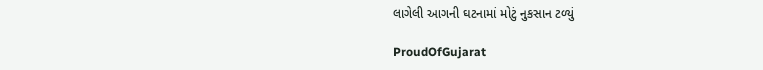લાગેલી આગની ઘટનામાં મોટું નુકસાન ટળ્યું

ProudOfGujarat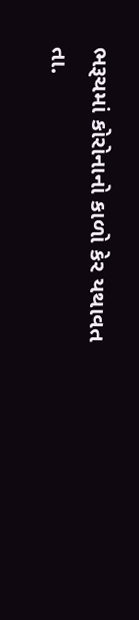ભરૂચમાં કોરોનાનો કાળો કેર યથાવત તા.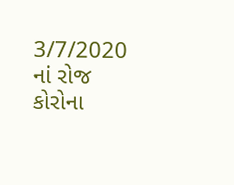3/7/2020 નાં રોજ કોરોના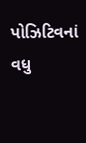પોઝિટિવનાં વધુ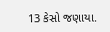13 કેસો જણાયા.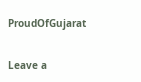ProudOfGujarat

Leave a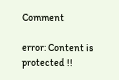Comment

error: Content is protected !!